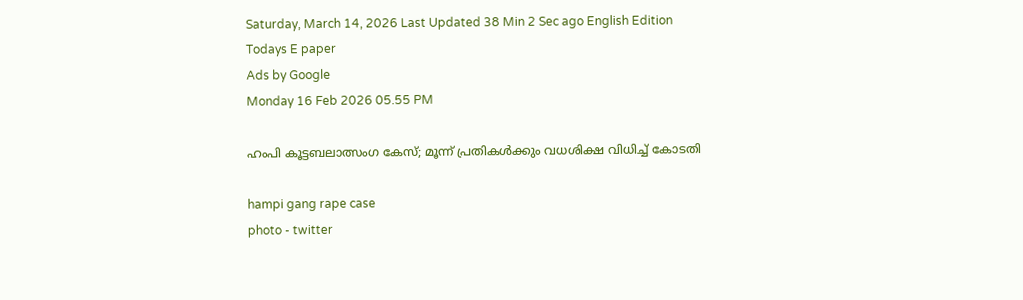Saturday, March 14, 2026 Last Updated 38 Min 2 Sec ago English Edition
Todays E paper
Ads by Google
Monday 16 Feb 2026 05.55 PM

ഹംപി കൂട്ടബലാത്സംഗ കേസ്; മൂന്ന് പ്രതികൾക്കും വധശിക്ഷ വിധിച്ച് കോടതി

hampi gang rape case
photo - twitter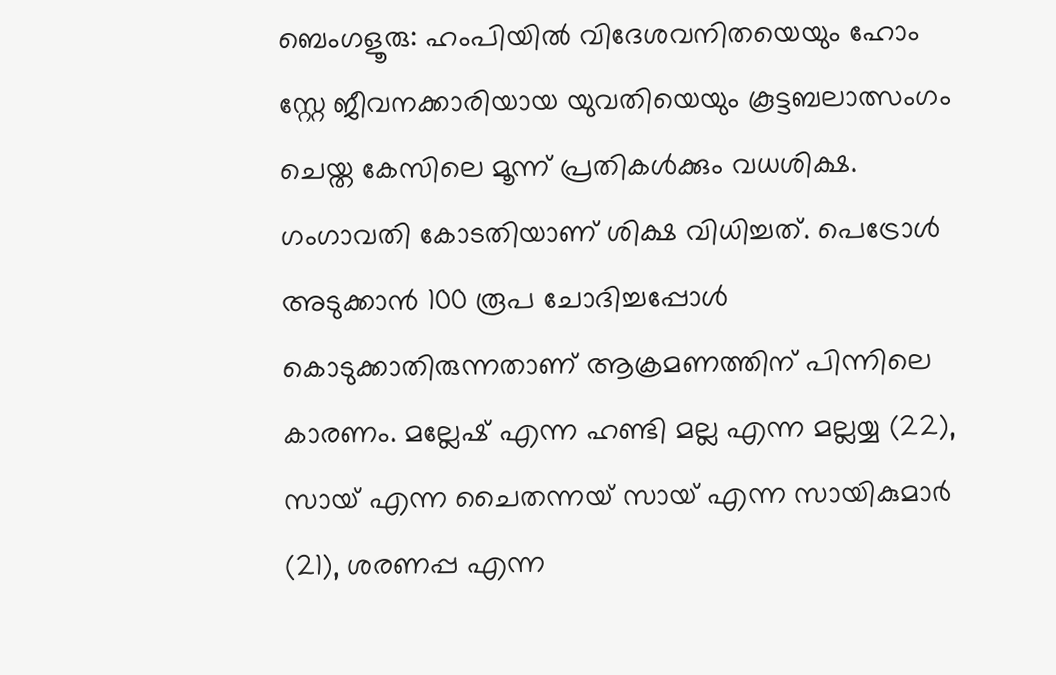ബെംഗളൂരു: ഹംപിയിൽ വിദേശവനിതയെയും ഹോം സ്റ്റേ ജീവനക്കാരിയായ യുവതിയെയും കൂട്ടബലാത്സംഗം ചെയ്ത കേസിലെ മൂന്ന് പ്രതികൾക്കും വധശിക്ഷ. ഗംഗാവതി കോടതിയാണ് ശിക്ഷ വിധിച്ചത്. പെട്രോൾ അടുക്കാൻ 100 രൂപ ചോദിച്ചപ്പോൾ കൊടുക്കാതിരുന്നതാണ് ആക്രമണത്തിന് പിന്നിലെ കാരണം. മല്ലേഷ് എന്ന ഹണ്ടി മല്ല എന്ന മല്ലയ്യ (22), സായ് എന്ന ചൈതന്നയ് സായ് എന്ന സായികുമാർ (21), ശരണപ്പ എന്ന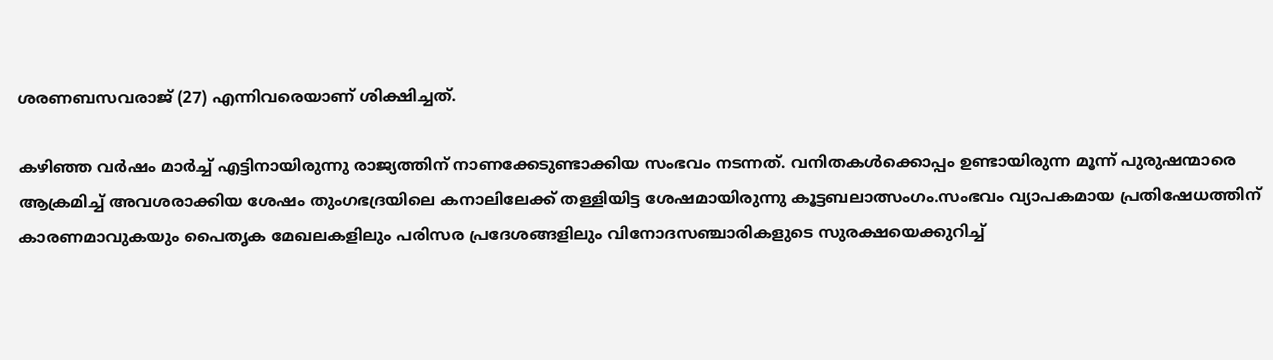ശരണബസവരാജ് (27) എന്നിവരെയാണ് ശിക്ഷിച്ചത്.

കഴിഞ്ഞ വർഷം മാർച്ച് എട്ടിനായിരുന്നു രാജ്യത്തിന് നാണക്കേടുണ്ടാക്കിയ സംഭവം നടന്നത്. വനിതകൾക്കൊപ്പം ഉണ്ടായിരുന്ന മൂന്ന് പുരുഷന്മാരെ ആക്രമിച്ച് അവശരാക്കിയ ശേഷം തുംഗഭദ്രയിലെ കനാലിലേക്ക് തള്ളിയിട്ട ശേഷമായിരുന്നു കൂട്ടബലാത്സംഗം.സംഭവം വ്യാപകമായ പ്രതിഷേധത്തിന് കാരണമാവുകയും പൈതൃക മേഖലകളിലും പരിസര പ്രദേശങ്ങളിലും വിനോദസഞ്ചാരികളുടെ സുരക്ഷയെക്കുറിച്ച്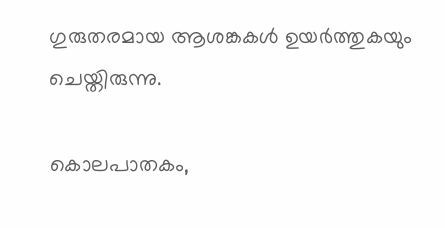ഗുരുതരമായ ആശങ്കകൾ ഉയർത്തുകയും ചെയ്തിരുന്നു.

കൊലപാതകം,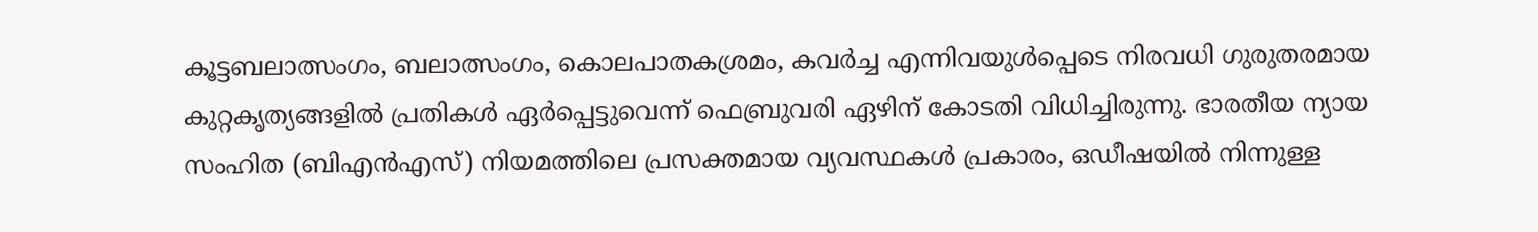കൂട്ടബലാത്സംഗം, ബലാത്സംഗം, കൊലപാതകശ്രമം, കവർച്ച എന്നിവയുൾപ്പെടെ നിരവധി ഗുരുതരമായ കുറ്റകൃത്യങ്ങളിൽ പ്രതികൾ ഏർപ്പെട്ടുവെന്ന് ഫെബ്രുവരി ഏഴിന് കോടതി വിധിച്ചിരുന്നു. ഭാരതീയ ന്യായ സംഹിത (ബിഎൻഎസ്) നിയമത്തിലെ പ്രസക്തമായ വ്യവസ്ഥകൾ പ്രകാരം, ഒഡീഷയിൽ നിന്നുള്ള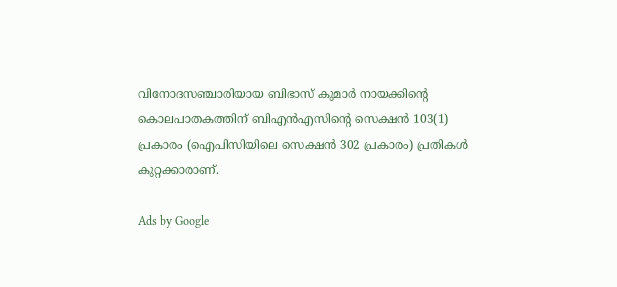വിനോദസഞ്ചാരിയായ ബിഭാസ് കുമാർ നായക്കിന്റെ കൊലപാതകത്തിന് ബിഎൻഎസിന്റെ സെക്ഷൻ 103(1) പ്രകാരം (ഐപിസിയിലെ സെക്ഷൻ 302 പ്രകാരം) പ്രതികൾ കുറ്റക്കാരാണ്.

Ads by Google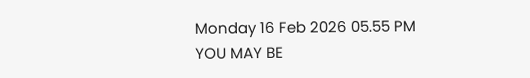Monday 16 Feb 2026 05.55 PM
YOU MAY BE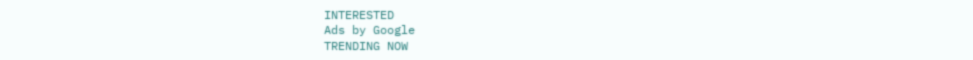INTERESTED
Ads by Google
TRENDING NOW